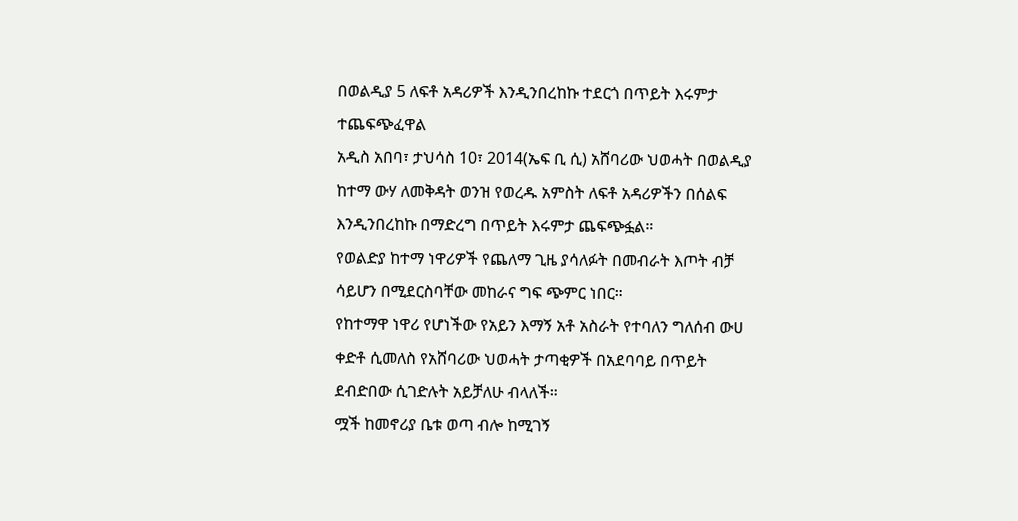በወልዲያ 5 ለፍቶ አዳሪዎች እንዲንበረከኩ ተደርጎ በጥይት እሩምታ ተጨፍጭፈዋል
አዲስ አበባ፣ ታህሳስ 10፣ 2014(ኤፍ ቢ ሲ) አሸባሪው ህወሓት በወልዲያ ከተማ ውሃ ለመቅዳት ወንዝ የወረዱ አምስት ለፍቶ አዳሪዎችን በሰልፍ እንዲንበረከኩ በማድረግ በጥይት እሩምታ ጨፍጭፏል።
የወልድያ ከተማ ነዋሪዎች የጨለማ ጊዜ ያሳለፉት በመብራት እጦት ብቻ ሳይሆን በሚደርስባቸው መከራና ግፍ ጭምር ነበር።
የከተማዋ ነዋሪ የሆነችው የአይን እማኝ አቶ አስራት የተባለን ግለሰብ ውሀ ቀድቶ ሲመለስ የአሸባሪው ህወሓት ታጣቂዎች በአደባባይ በጥይት ደብድበው ሲገድሉት አይቻለሁ ብላለች።
ሟች ከመኖሪያ ቤቱ ወጣ ብሎ ከሚገኝ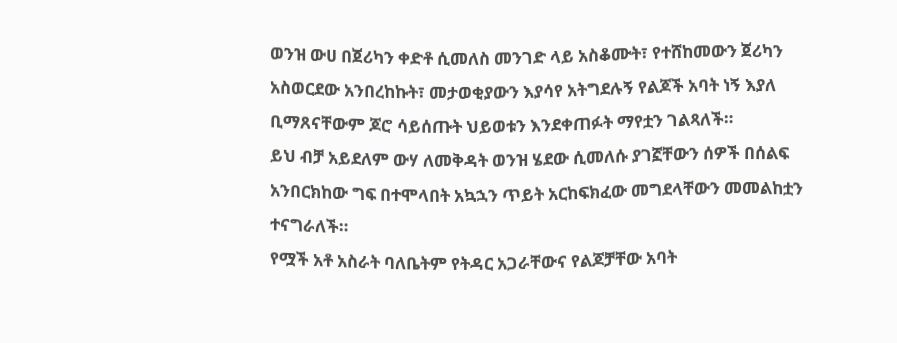ወንዝ ውሀ በጀሪካን ቀድቶ ሲመለስ መንገድ ላይ አስቆሙት፣ የተሸከመውን ጀሪካን አስወርደው አንበረከኩት፣ መታወቂያውን እያሳየ አትግደሉኝ የልጆች አባት ነኝ እያለ ቢማጸናቸውም ጆሮ ሳይሰጡት ህይወቱን እንደቀጠፉት ማየቷን ገልጻለች።
ይህ ብቻ አይደለም ውሃ ለመቅዳት ወንዝ ሄደው ሲመለሱ ያገኟቸውን ሰዎች በሰልፍ አንበርክከው ግፍ በተሞላበት አኳኋን ጥይት አርከፍክፈው መግደላቸውን መመልከቷን ተናግራለች።
የሟች አቶ አስራት ባለቤትም የትዳር አጋራቸውና የልጆቻቸው አባት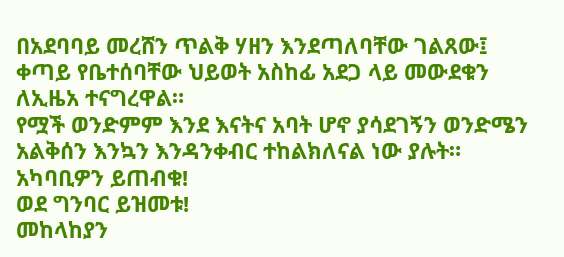በአደባባይ መረሸን ጥልቅ ሃዘን እንደጣለባቸው ገልጸው፤ ቀጣይ የቤተሰባቸው ህይወት አስከፊ አደጋ ላይ መውደቁን ለኢዜአ ተናግረዋል።
የሟች ወንድምም እንደ እናትና አባት ሆኖ ያሳደገኝን ወንድሜን አልቅሰን እንኳን እንዳንቀብር ተከልክለናል ነው ያሉት።
አካባቢዎን ይጠብቁ!
ወደ ግንባር ይዝመቱ!
መከላከያን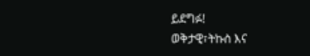ይደግፉ!
ወቅታዊ፣ትኩስ እና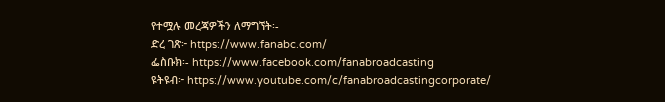የተሟሉ መረጃዎችን ለማግኘት፡-
ድረ ገጽ፦ https://www.fanabc.com/
ፌስቡክ፡- https://www.facebook.com/fanabroadcasting
ዩትዩብ፦ https://www.youtube.com/c/fanabroadcastingcorporate/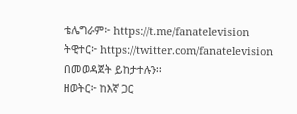ቴሌግራም፦ https://t.me/fanatelevision
ትዊተር፦ https://twitter.com/fanatelevision በመወዳጀት ይከታተሉን፡፡
ዘወትር፦ ከእኛ ጋር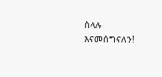ስላሉ እናመሰግናለን!